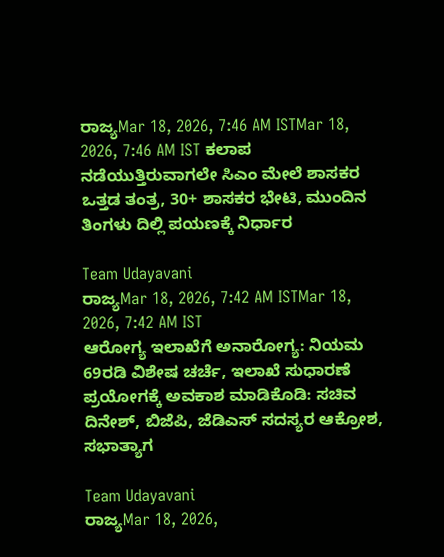ರಾಜ್ಯMar 18, 2026, 7:46 AM ISTMar 18, 2026, 7:46 AM IST ಕಲಾಪ ನಡೆಯುತ್ತಿರುವಾಗಲೇ ಸಿಎಂ ಮೇಲೆ ಶಾಸಕರ ಒತ್ತಡ ತಂತ್ರ, 30+ ಶಾಸಕರ ಭೇಟಿ, ಮುಂದಿನ ತಿಂಗಳು ದಿಲ್ಲಿ ಪಯಣಕ್ಕೆ ನಿರ್ಧಾರ

Team Udayavani
ರಾಜ್ಯMar 18, 2026, 7:42 AM ISTMar 18, 2026, 7:42 AM IST
ಆರೋಗ್ಯ ಇಲಾಖೆಗೆ ಅನಾರೋಗ್ಯ: ನಿಯಮ 69ರಡಿ ವಿಶೇಷ ಚರ್ಚೆ, ಇಲಾಖೆ ಸುಧಾರಣೆ ಪ್ರಯೋಗಕ್ಕೆ ಅವಕಾಶ ಮಾಡಿಕೊಡಿ: ಸಚಿವ ದಿನೇಶ್, ಬಿಜೆಪಿ, ಜೆಡಿಎಸ್ ಸದಸ್ಯರ ಆಕ್ರೋಶ, ಸಭಾತ್ಯಾಗ

Team Udayavani
ರಾಜ್ಯMar 18, 2026,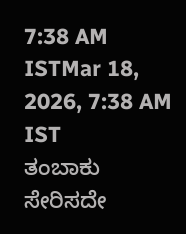7:38 AM ISTMar 18, 2026, 7:38 AM IST
ತಂಬಾಕು ಸೇರಿಸದೇ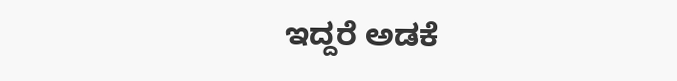ಇದ್ದರೆ ಅಡಕೆ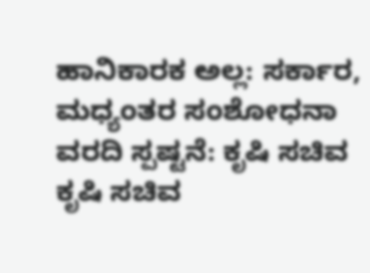ಹಾನಿಕಾರಕ ಅಲ್ಲ: ಸರ್ಕಾರ, ಮಧ್ಯಂತರ ಸಂಶೋಧನಾ ವರದಿ ಸ್ಪಷ್ಟನೆ: ಕೃಷಿ ಸಚಿವ
ಕೃಷಿ ಸಚಿವ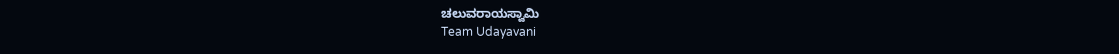ಚಲುವರಾಯಸ್ವಾಮಿ
Team Udayavani